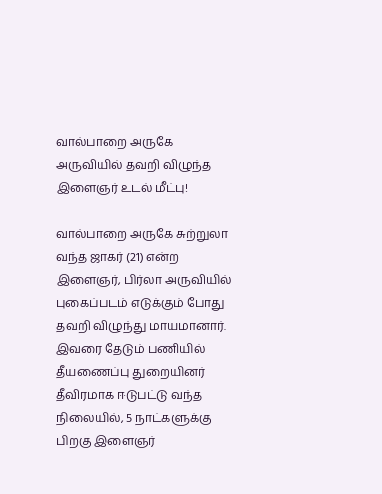வால்பாறை அருகே அருவியில் தவறி விழுந்த இளைஞர் உடல் மீட்பு!

வால்பாறை அருகே சுற்றுலா வந்த ஜாகர் (21) என்ற இளைஞர், பிர்லா அருவியில் புகைப்படம் எடுக்கும் போது தவறி விழுந்து மாயமானார். இவரை தேடும் பணியில் தீயணைப்பு துறையினர் தீவிரமாக ஈடுபட்டு வந்த நிலையில், 5 நாட்களுக்கு பிறகு இளைஞர்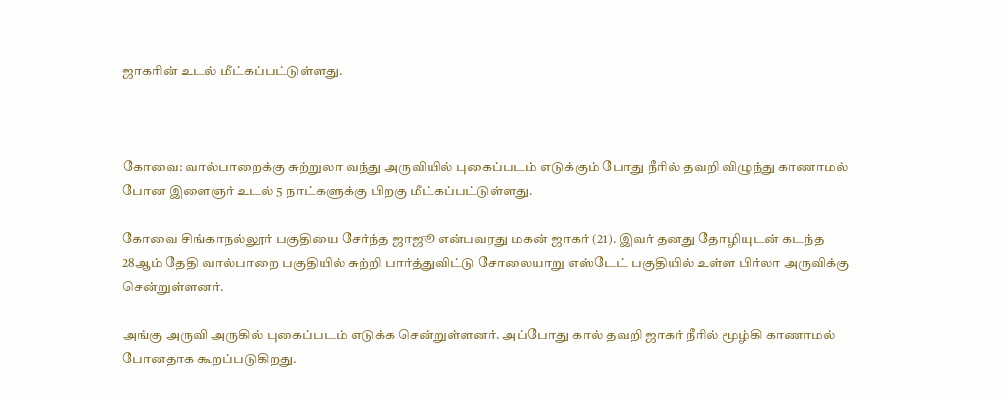ஜாகரின் உடல் மீட்கப்பட்டுள்ளது.



கோவை: வால்பாறைக்கு சுற்றுலா வந்து அருவியில் புகைப்படம் எடுக்கும் போது நீரில் தவறி விழுந்து காணாமல் போன இளைஞர் உடல் 5 நாட்களுக்கு பிறகு மீட்கப்பட்டுள்ளது.

கோவை சிங்காநல்லூர் பகுதியை சேர்ந்த ஜாஜூ என்பவரது மகன் ஜாகர் (21). இவர் தனது தோழியுடன் கடந்த 28ஆம் தேதி வால்பாறை பகுதியில் சுற்றி பார்த்துவிட்டு சோலையாறு எஸ்டேட் பகுதியில் உள்ள பிர்லா அருவிக்கு சென்றுள்ளனர்.

அங்கு அருவி அருகில் புகைப்படம் எடுக்க சென்றுள்ளனர். அப்போது கால் தவறி ஜாகர் நீரில் மூழ்கி காணாமல் போனதாக கூறப்படுகிறது.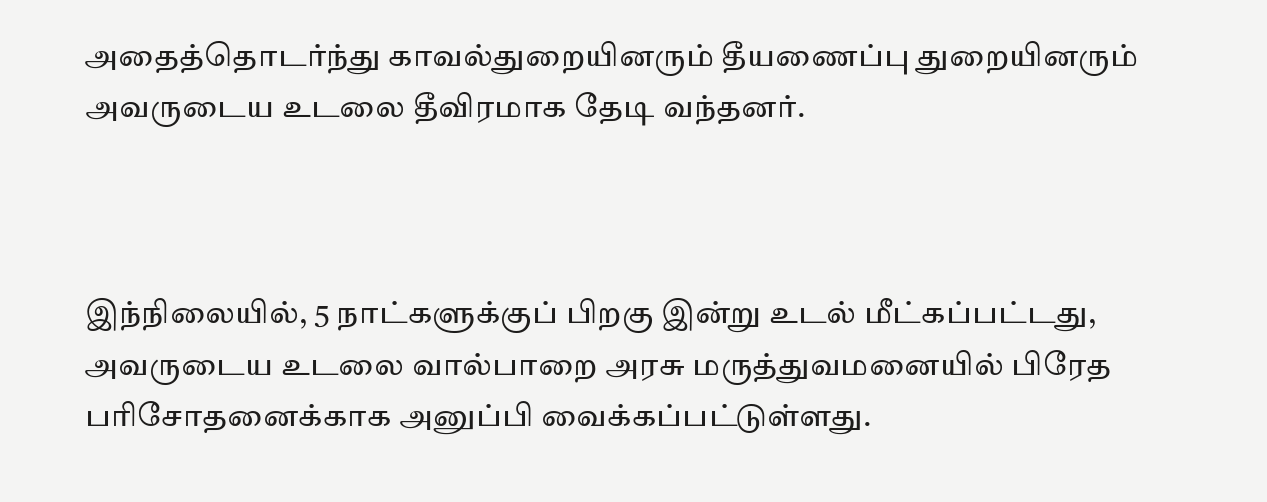அதைத்தொடர்ந்து காவல்துறையினரும் தீயணைப்பு துறையினரும் அவருடைய உடலை தீவிரமாக தேடி வந்தனர்.



இந்நிலையில், 5 நாட்களுக்குப் பிறகு இன்று உடல் மீட்கப்பட்டது, அவருடைய உடலை வால்பாறை அரசு மருத்துவமனையில் பிரேத பரிசோதனைக்காக அனுப்பி வைக்கப்பட்டுள்ளது.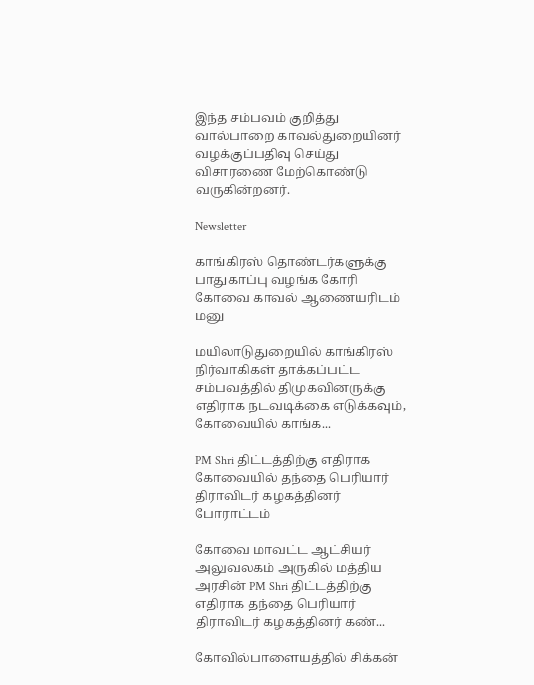இந்த சம்பவம் குறித்து வால்பாறை காவல்துறையினர் வழக்குப்பதிவு செய்து விசாரணை மேற்கொண்டு வருகின்றனர்.

Newsletter

காங்கிரஸ் தொண்டர்களுக்கு பாதுகாப்பு வழங்க கோரி கோவை காவல் ஆணையரிடம் மனு

மயிலாடுதுறையில் காங்கிரஸ் நிர்வாகிகள் தாக்கப்பட்ட சம்பவத்தில் திமுகவினருக்கு எதிராக நடவடிக்கை எடுக்கவும், கோவையில் காங்க...

PM Shri திட்டத்திற்கு எதிராக கோவையில் தந்தை பெரியார் திராவிடர் கழகத்தினர் போராட்டம்

கோவை மாவட்ட ஆட்சியர் அலுவலகம் அருகில் மத்திய அரசின் PM Shri திட்டத்திற்கு எதிராக தந்தை பெரியார் திராவிடர் கழகத்தினர் கண்...

கோவில்பாளையத்தில் சிக்கன்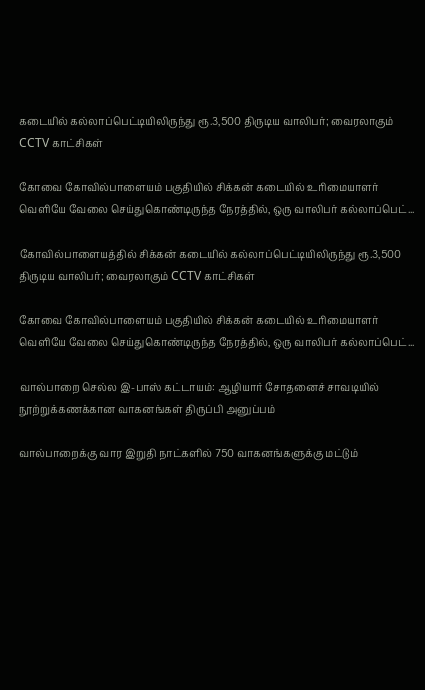கடையில் கல்லாப்பெட்டியிலிருந்து ரூ.3,500 திருடிய வாலிபர்; வைரலாகும் CCTV காட்சிகள்

கோவை கோவில்பாளையம் பகுதியில் சிக்கன் கடையில் உரிமையாளர் வெளியே வேலை செய்துகொண்டிருந்த நேரத்தில், ஒரு வாலிபர் கல்லாப்பெட்...

கோவில்பாளையத்தில் சிக்கன் கடையில் கல்லாப்பெட்டியிலிருந்து ரூ.3,500 திருடிய வாலிபர்; வைரலாகும் CCTV காட்சிகள்

கோவை கோவில்பாளையம் பகுதியில் சிக்கன் கடையில் உரிமையாளர் வெளியே வேலை செய்துகொண்டிருந்த நேரத்தில், ஒரு வாலிபர் கல்லாப்பெட்...

வால்பாறை செல்ல இ-பாஸ் கட்டாயம்: ஆழியார் சோதனைச் சாவடியில் நூற்றுக்கணக்கான வாகனங்கள் திருப்பி அனுப்பம்

வால்பாறைக்கு வார இறுதி நாட்களில் 750 வாகனங்களுக்கு மட்டும்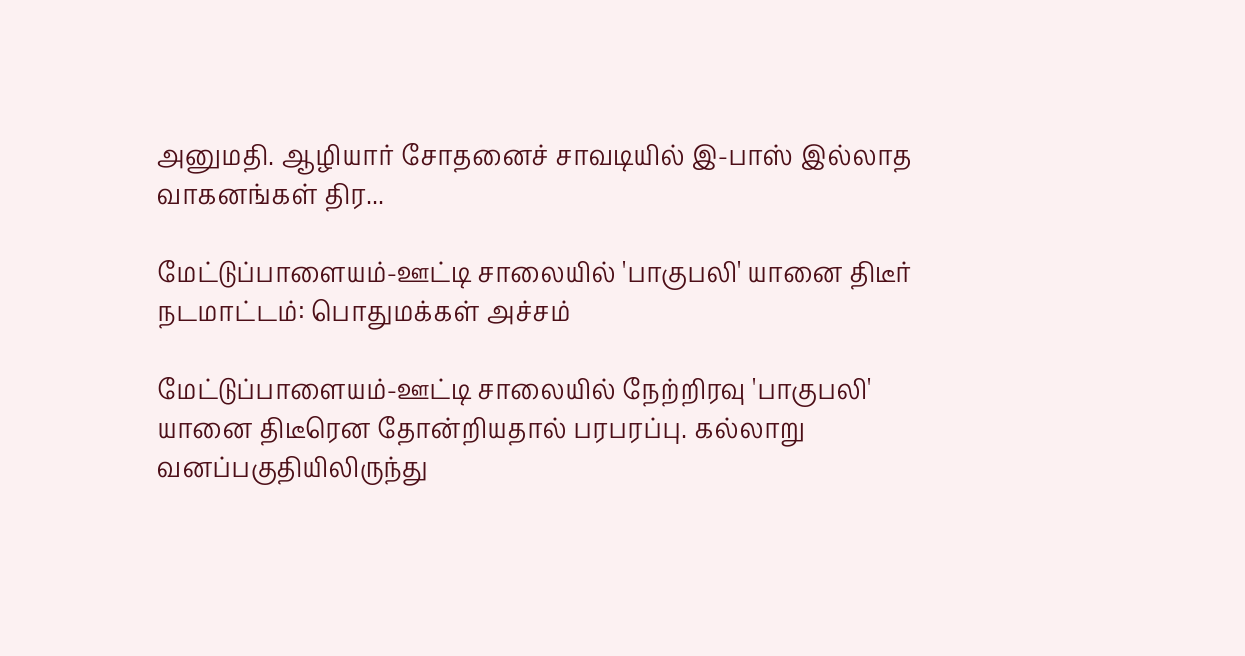அனுமதி. ஆழியார் சோதனைச் சாவடியில் இ-பாஸ் இல்லாத வாகனங்கள் திர...

மேட்டுப்பாளையம்-ஊட்டி சாலையில் 'பாகுபலி' யானை திடீர் நடமாட்டம்: பொதுமக்கள் அச்சம்

மேட்டுப்பாளையம்-ஊட்டி சாலையில் நேற்றிரவு 'பாகுபலி' யானை திடீரென தோன்றியதால் பரபரப்பு. கல்லாறு வனப்பகுதியிலிருந்து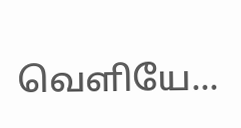வெளியே...